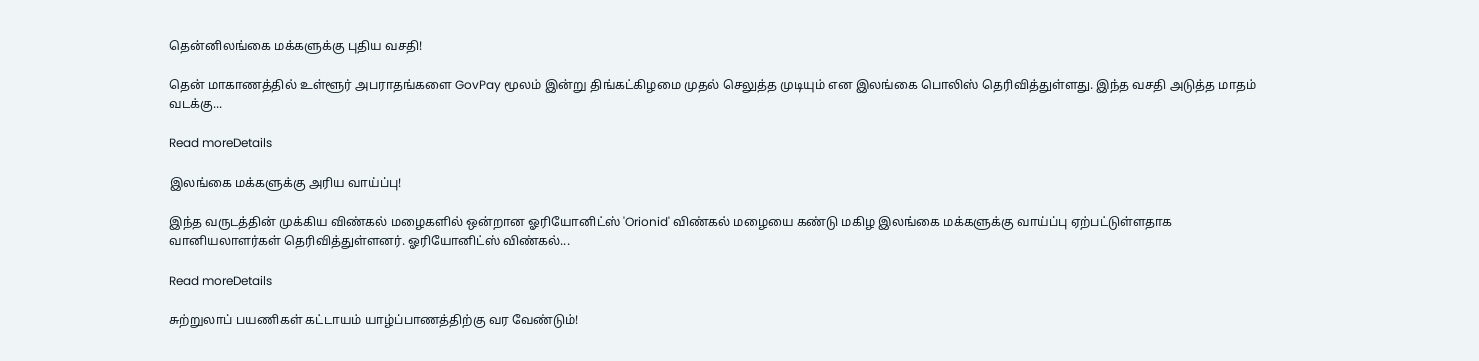தென்னிலங்கை மக்களுக்கு புதிய வசதி!

தென் மாகாணத்தில் உள்ளூர் அபராதங்களை GovPay மூலம் இன்று திங்கட்கிழமை முதல் செலுத்த முடியும் என இலங்கை பொலிஸ் தெரிவித்துள்ளது. இந்த வசதி அடுத்த மாதம் வடக்கு...

Read moreDetails

இலங்கை மக்களுக்கு அரிய வாய்ப்பு!

இந்த வருடத்தின் முக்கிய விண்கல் மழைகளில் ஒன்றான ஓரியோனிட்ஸ் 'Orionid' விண்கல் மழையை கண்டு மகிழ இலங்கை மக்களுக்கு வாய்ப்பு ஏற்பட்டுள்ளதாக வானியலாளர்கள் தெரிவித்துள்ளனர். ஓரியோனிட்ஸ் விண்கல்...

Read moreDetails

சுற்றுலாப் பயணிகள் கட்டாயம் யாழ்ப்பாணத்திற்கு வர வேண்டும்!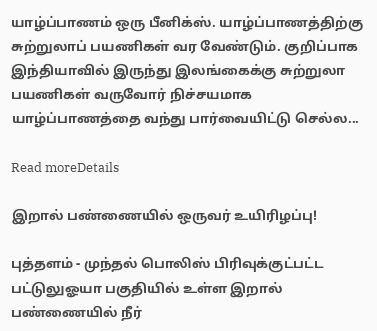யாழ்ப்பாணம் ஒரு பீனிக்ஸ். யாழ்ப்பாணத்திற்கு சுற்றுலாப் பயணிகள் வர வேண்டும். குறிப்பாக இந்தியாவில் இருந்து இலங்கைக்கு சுற்றுலா பயணிகள் வருவோர் நிச்சயமாக யாழ்ப்பாணத்தை வந்து பார்வையிட்டு செல்ல...

Read moreDetails

இறால் பண்ணையில் ஒருவர் உயிரிழப்பு!

புத்தளம் - முந்தல் பொலிஸ் பிரிவுக்குட்பட்ட பட்டுலுஓயா பகுதியில் உள்ள இறால் பண்ணையில் நீர்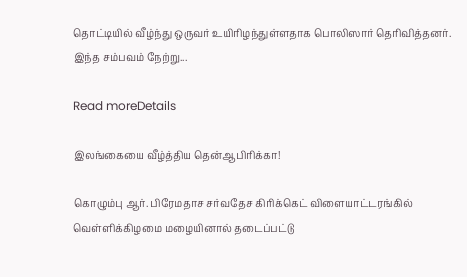தொட்டியில் வீழ்ந்து ஒருவர் உயிரிழந்துள்ளதாக பொலிஸார் தெரிவித்தனர். இந்த சம்பவம் நேற்று...

Read moreDetails

இலங்கையை வீழ்த்திய தென்ஆபிரிக்கா!

கொழும்பு ஆர். பிரேமதாச சர்வதேச கிரிக்கெட் விளையாட்டரங்கில் வெள்ளிக்கிழமை மழையினால் தடைப்பட்டு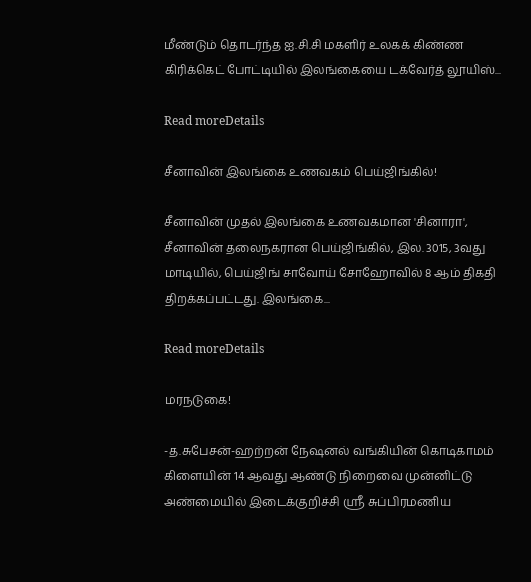மீண்டும் தொடர்ந்த ஐ.சி.சி மகளிர் உலகக் கிண்ண கிரிக்கெட் போட்டியில் இலங்கையை டக்வேர்த் லூயிஸ்...

Read moreDetails

சீனாவின் இலங்கை உணவகம் பெய்ஜிங்கில்!

சீனாவின் முதல் இலங்கை உணவகமான 'சினாரா', சீனாவின் தலைநகரான பெய்ஜிங்கில், இல. 3015, 3வது மாடியில், பெய்ஜிங் சாவோய் சோஹோவில் 8 ஆம் திகதி திறக்கப்பட்டது. இலங்கை...

Read moreDetails

மரநடுகை!

-த.சுபேசன்-ஹற்றன் நேஷனல் வங்கியின் கொடிகாமம் கிளையின் 14 ஆவது ஆண்டு நிறைவை முன்னிட்டு அண்மையில் இடைக்குறிச்சி ஸ்ரீ சுப்பிரமணிய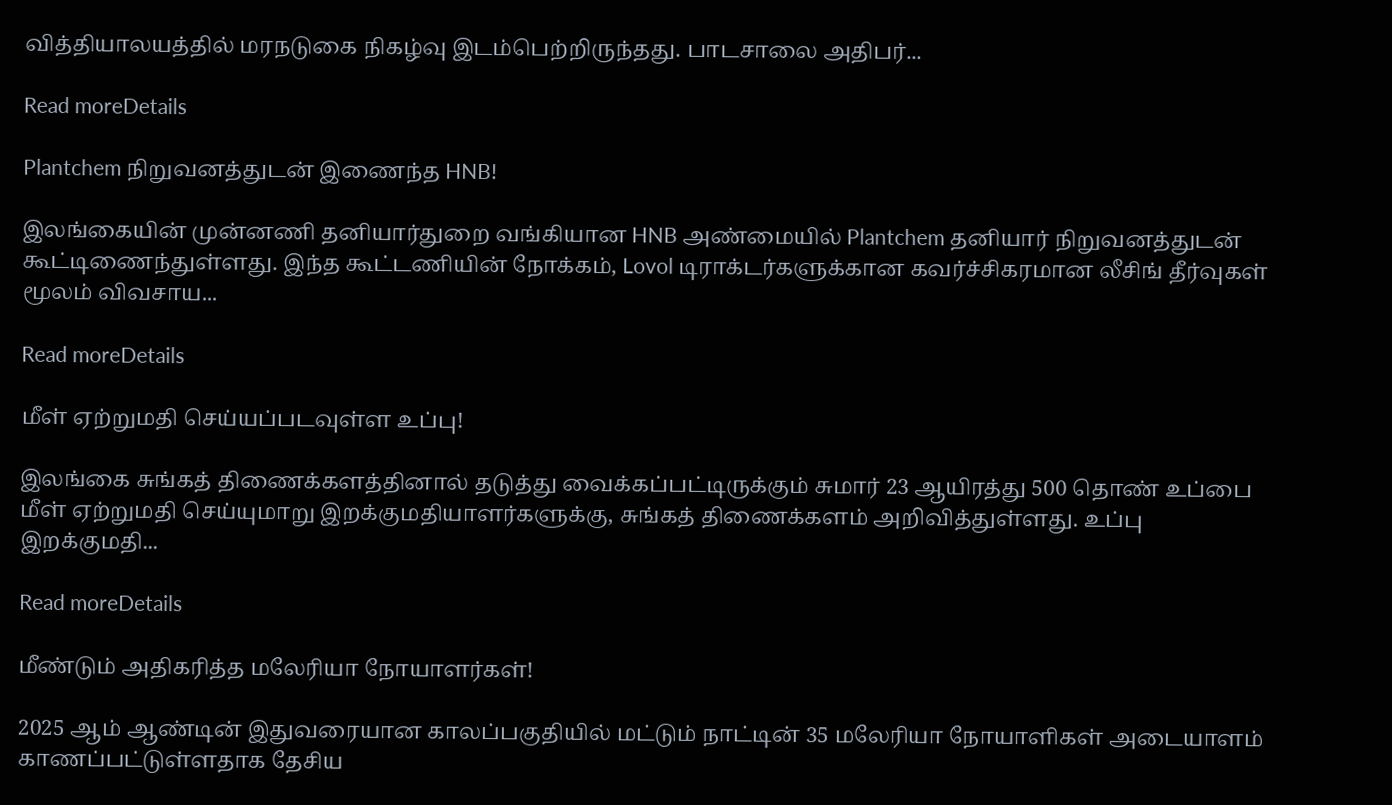வித்தியாலயத்தில் மரநடுகை நிகழ்வு இடம்பெற்றிருந்தது. பாடசாலை அதிபர்...

Read moreDetails

Plantchem நிறுவனத்துடன் இணைந்த HNB!

இலங்கையின் முன்னணி தனியார்துறை வங்கியான HNB அண்மையில் Plantchem தனியார் நிறுவனத்துடன் கூட்டிணைந்துள்ளது. இந்த கூட்டணியின் நோக்கம், Lovol டிராக்டர்களுக்கான கவர்ச்சிகரமான லீசிங் தீர்வுகள் மூலம் விவசாய...

Read moreDetails

மீள் ஏற்றுமதி செய்யப்படவுள்ள உப்பு!

இலங்கை சுங்கத் திணைக்களத்தினால் தடுத்து வைக்கப்பட்டிருக்கும் சுமார் 23 ஆயிரத்து 500 தொண் உப்பை மீள் ஏற்றுமதி செய்யுமாறு இறக்குமதியாளர்களுக்கு, சுங்கத் திணைக்களம் அறிவித்துள்ளது. உப்பு இறக்குமதி...

Read moreDetails

மீண்டும் அதிகரித்த மலேரியா நோயாளர்கள்!

2025 ஆம் ஆண்டின் இதுவரையான காலப்பகுதியில் மட்டும் நாட்டின் 35 மலேரியா நோயாளிகள் அடையாளம் காணப்பட்டுள்ளதாக தேசிய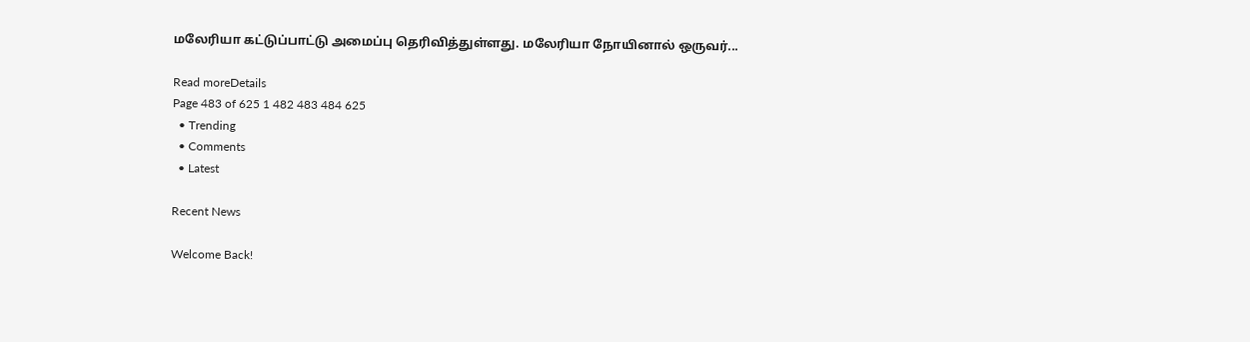மலேரியா கட்டுப்பாட்டு அமைப்பு தெரிவித்துள்ளது. மலேரியா நோயினால் ஒருவர்...

Read moreDetails
Page 483 of 625 1 482 483 484 625
  • Trending
  • Comments
  • Latest

Recent News

Welcome Back!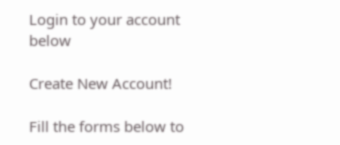Login to your account below

Create New Account!

Fill the forms below to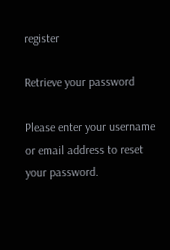register

Retrieve your password

Please enter your username or email address to reset your password.